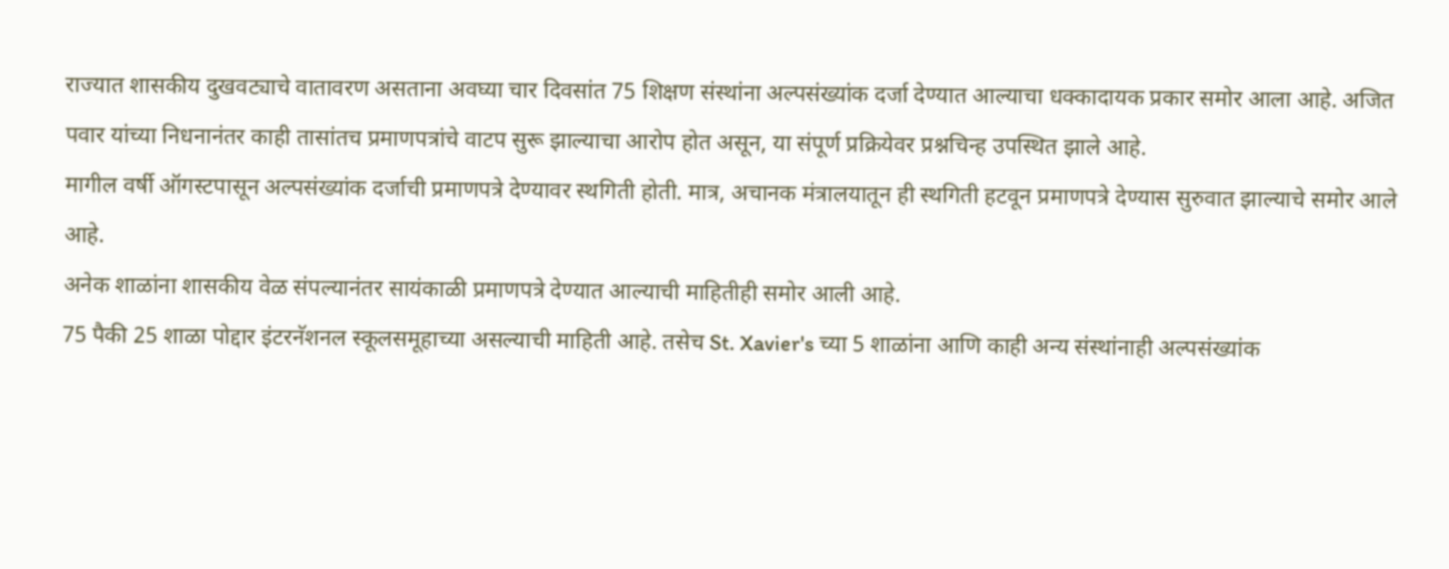राज्यात शासकीय दुखवट्याचे वातावरण असताना अवघ्या चार दिवसांत 75 शिक्षण संस्थांना अल्पसंख्यांक दर्जा देण्यात आल्याचा धक्कादायक प्रकार समोर आला आहे. अजित पवार यांच्या निधनानंतर काही तासांतच प्रमाणपत्रांचे वाटप सुरू झाल्याचा आरोप होत असून, या संपूर्ण प्रक्रियेवर प्रश्नचिन्ह उपस्थित झाले आहे.
मागील वर्षी ऑगस्टपासून अल्पसंख्यांक दर्जाची प्रमाणपत्रे देण्यावर स्थगिती होती. मात्र, अचानक मंत्रालयातून ही स्थगिती हटवून प्रमाणपत्रे देण्यास सुरुवात झाल्याचे समोर आले आहे.
अनेक शाळांना शासकीय वेळ संपल्यानंतर सायंकाळी प्रमाणपत्रे देण्यात आल्याची माहितीही समोर आली आहे.
75 पैकी 25 शाळा पोद्दार इंटरनॅशनल स्कूलसमूहाच्या असल्याची माहिती आहे. तसेच St. Xavier's च्या 5 शाळांना आणि काही अन्य संस्थांनाही अल्पसंख्यांक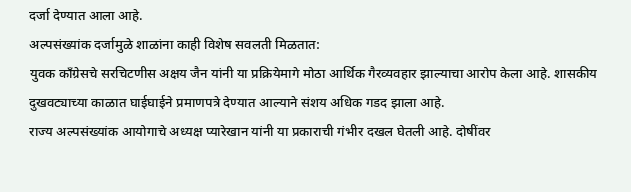दर्जा देण्यात आला आहे.
अल्पसंख्यांक दर्जामुळे शाळांना काही विशेष सवलती मिळतात:
युवक काँग्रेसचे सरचिटणीस अक्षय जैन यांनी या प्रक्रियेमागे मोठा आर्थिक गैरव्यवहार झाल्याचा आरोप केला आहे. शासकीय दुखवट्याच्या काळात घाईघाईने प्रमाणपत्रे देण्यात आल्याने संशय अधिक गडद झाला आहे.
राज्य अल्पसंख्यांक आयोगाचे अध्यक्ष प्यारेखान यांनी या प्रकाराची गंभीर दखल घेतली आहे. दोषींवर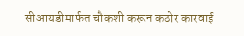सीआयडीमार्फत चौकशी करून कठोर कारवाई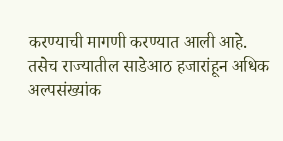करण्याची मागणी करण्यात आली आहे. तसेच राज्यातील साडेआठ हजारांहून अधिक अल्पसंख्यांक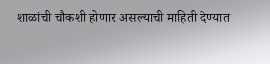शाळांची चौकशी होणार असल्याची माहिती देण्यात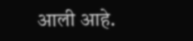आली आहे.